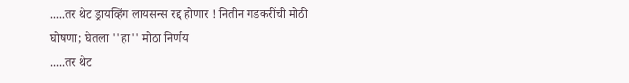.....तर थेट ड्रायव्हिंग लायसन्स रद्द होणार ! नितीन गडकरींची मोठी घोषणा; घेतला ''हा'' मोठा निर्णय
.....तर थेट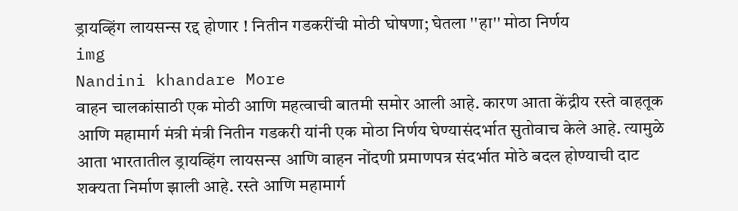ड्रायव्हिंग लायसन्स रद्द होणार ! नितीन गडकरींची मोठी घोषणा; घेतला ''हा'' मोठा निर्णय
img
Nandini khandare More
वाहन चालकांसाठी एक मोठी आणि महत्वाची बातमी समोर आली आहे. कारण आता केंद्रीय रस्ते वाहतूक आणि महामार्ग मंत्री मंत्री नितीन गडकरी यांनी एक मोठा निर्णय घेण्यासंदर्भात सुतोवाच केले आहे. त्यामुळे आता भारतातील ड्रायव्हिंग लायसन्स आणि वाहन नोंदणी प्रमाणपत्र संदर्भात मोठे बदल होण्याची दाट शक्यता निर्माण झाली आहे. रस्ते आणि महामार्ग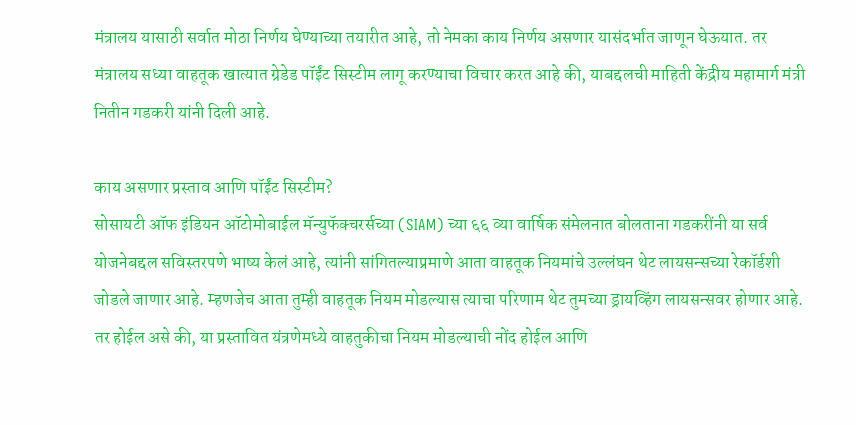मंत्रालय यासाठी सर्वात मोठा निर्णय घेण्याच्या तयारीत आहे, तो नेमका काय निर्णय असणार यासंदर्भात जाणून घेऊयात. तर मंत्रालय सध्या वाहतूक खात्यात ग्रेडेड पॉईंट सिस्टीम लागू करण्याचा विचार करत आहे की, याबद्दलची माहिती केंद्रीय महामार्ग मंत्री नितीन गडकरी यांनी दिली आहे.

काय असणार प्रस्ताव आणि पॉईंट सिस्टीम?
सोसायटी ऑफ इंडियन ऑटोमोबाईल मॅन्युफॅक्चरर्सच्या (SIAM) च्या ६६ व्या वार्षिक संमेलनात बोलताना गडकरींनी या सर्व योजनेबद्दल सविस्तरपणे भाष्य केलं आहे, त्यांनी सांगितल्याप्रमाणे आता वाहतूक नियमांचे उल्लंघन थेट लायसन्सच्या रेकॉर्डशी जोडले जाणार आहे. म्हणजेच आता तुम्ही वाहतूक नियम मोडल्यास त्याचा परिणाम थेट तुमच्या ड्रायव्हिंग लायसन्सवर होणार आहे. तर होईल असे की, या प्रस्तावित यंत्रणेमध्ये वाहतुकीचा नियम मोडल्याची नोंद होईल आणि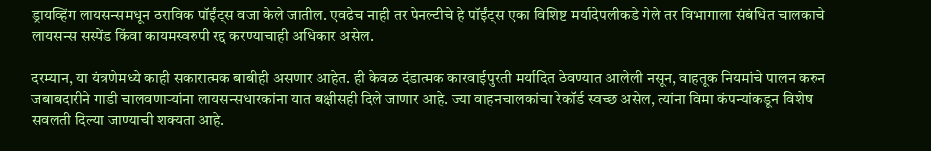ड्रायव्हिंग लायसन्समधून ठराविक पॉईंट्स वजा केले जातील. एवढेच नाही तर पेनल्टीचे हे पॉईंट्स एका विशिष्ट मर्यादेपलीकडे गेले तर विभागाला संबंधित चालकाचे लायसन्स सस्पेंड किंवा कायमस्वरुपी रद्द करण्याचाही अधिकार असेल.

दरम्यान, या यंत्रणेमध्ये काही सकारात्मक बाबीही असणार आहेत. ही केवळ दंडात्मक कारवाईपुरती मर्यादित ठेवण्यात आलेली नसून, वाहतूक नियमांचे पालन करुन जबाबदारीने गाडी चालवणाऱ्यांना लायसन्सधारकांना यात बक्षीसही दिले जाणार आहे. ज्या वाहनचालकांचा रेकॉर्ड स्वच्छ असेल, त्यांना विमा कंपन्यांकडून विशेष सवलती दिल्या जाण्याची शक्यता आहे.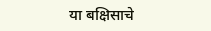या बक्षिसाचे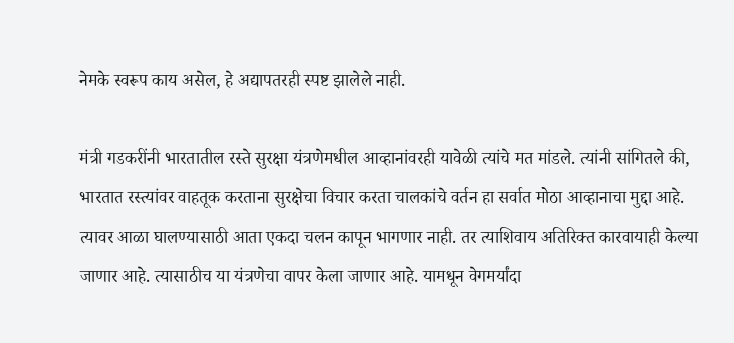नेमके स्वरूप काय असेल, हे अद्यापतरही स्पष्ट झालेले नाही.

मंत्री गडकरींनी भारतातील रस्ते सुरक्षा यंत्रणेमधील आव्हानांवरही यावेळी त्यांचे मत मांडले. त्यांनी सांगितले की, भारतात रस्त्यांवर वाहतूक करताना सुरक्षेचा विचार करता चालकांचे वर्तन हा सर्वात मोठा आव्हानाचा मुद्दा आहे. त्यावर आळा घालण्यासाठी आता एकदा चलन कापून भागणार नाही. तर त्याशिवाय अतिरिक्त कारवायाही केल्या जाणार आहे. त्यासाठीच या यंत्रणेचा वापर केला जाणार आहे. यामधून वेगमर्यांदा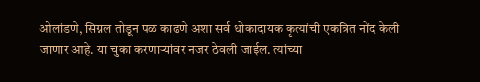ओलांडणे, सिग्नल तोडून पळ काढणे अशा सर्व धोकादायक कृत्यांची एकत्रित नोंद केली जाणार आहे. या चुका करणाऱ्यांवर नजर ठेवली जाईल. त्यांच्या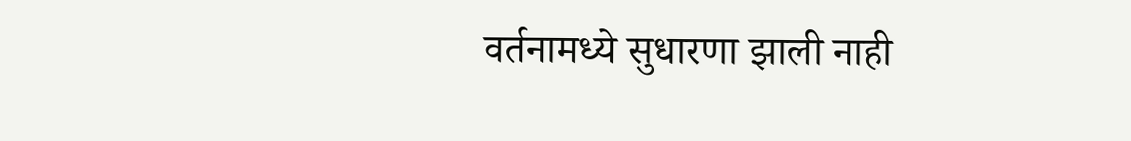वर्तनामध्ये सुधारणा झाली नाही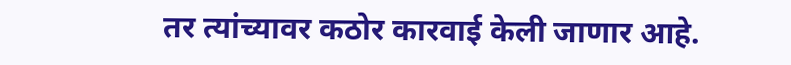तर त्यांच्यावर कठोर कारवाई केली जाणार आहे.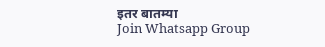इतर बातम्या
Join Whatsapp Group